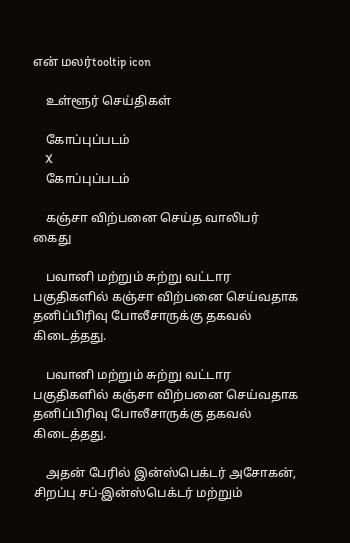என் மலர்tooltip icon

    உள்ளூர் செய்திகள்

    கோப்புப்படம்
    X
    கோப்புப்படம்

    கஞ்சா விற்பனை செய்த வாலிபர் கைது

    பவானி மற்றும் சுற்று வட்டார பகுதிகளில் கஞ்சா விற்பனை செய்வதாக தனிப்பிரிவு போலீசாருக்கு தகவல் கிடைத்தது.

    பவானி மற்றும் சுற்று வட்டார பகுதிகளில் கஞ்சா விற்பனை செய்வதாக தனிப்பிரிவு போலீசாருக்கு தகவல் கிடைத்தது.

    அதன் பேரில் இன்ஸ்பெக்டர் அசோகன்,  சிறப்பு சப்-இன்ஸ்பெக்டர் மற்றும்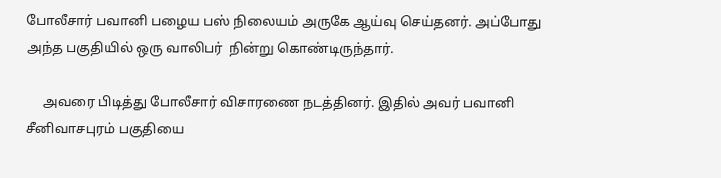போலீசார் பவானி பழைய பஸ் நிலையம் அருகே ஆய்வு செய்தனர். அப்போது அந்த பகுதியில் ஒரு வாலிபர்  நின்று கொண்டிருந்தார்.

     அவரை பிடித்து போலீசார் விசாரணை நடத்தினர். இதில் அவர் பவானி சீனிவாசபுரம் பகுதியை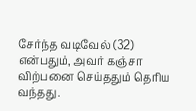சேர்ந்த வடிவேல் (32) என்பதும், அவர் கஞ்சா விற்பனை செய்ததும் தெரிய வந்தது.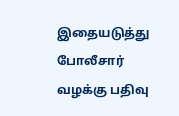இதையடுத்து போலீசார் வழக்கு பதிவு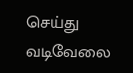செய்து  வடிவேலை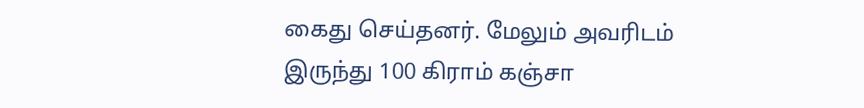கைது செய்தனர். மேலும் அவரிடம் இருந்து 100 கிராம் கஞ்சா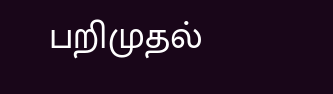பறிமுதல்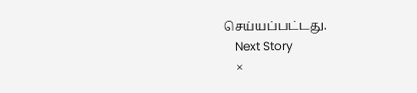செய்யப்பட்டது.
    Next Story
    ×